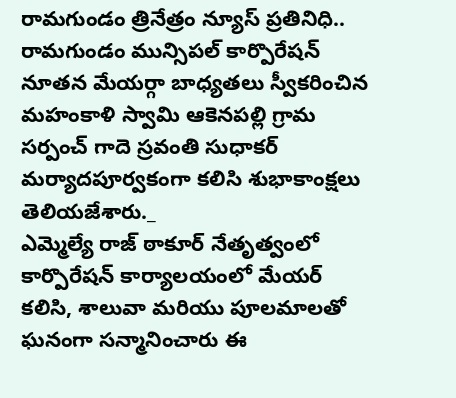రామగుండం త్రినేత్రం న్యూస్ ప్రతినిధి.. రామగుండం మున్సిపల్ కార్పొరేషన్ నూతన మేయర్గా బాధ్యతలు స్వీకరించిన మహంకాళి స్వామి ఆకెనపల్లి గ్రామ సర్పంచ్ గాదె స్రవంతి సుధాకర్ మర్యాదపూర్వకంగా కలిసి శుభాకాంక్షలు తెలియజేశారు._
ఎమ్మెల్యే రాజ్ ఠాకూర్ నేతృత్వంలో కార్పొరేషన్ కార్యాలయంలో మేయర్ కలిసి, శాలువా మరియు పూలమాలతో ఘనంగా సన్మానించారు ఈ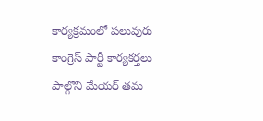కార్యక్రమంలో పలువురు కాంగ్రెస్ పార్టీ కార్యకర్తలు పాల్గొని మేయర్ తమ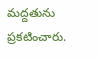మద్దతును ప్రకటించారు.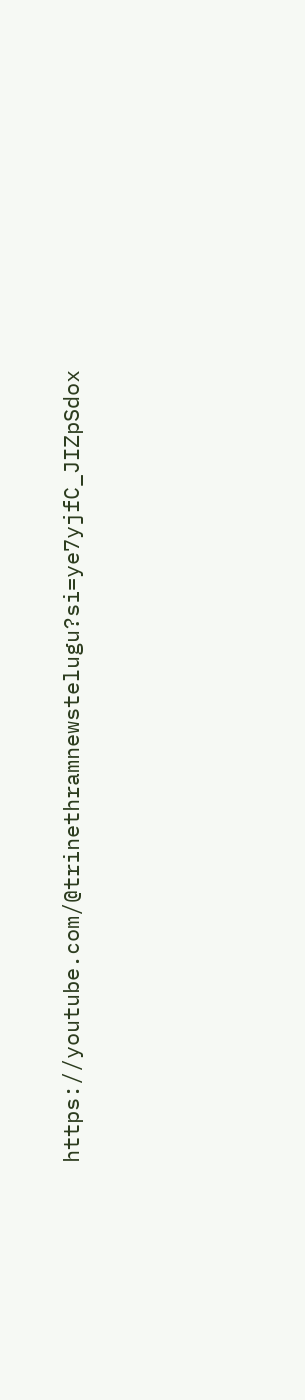https://youtube.com/@trinethramnewstelugu?si=ye7yjfC_JIZpSdox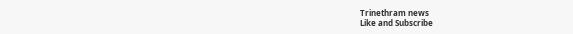Trinethram news
Like and Subscribe